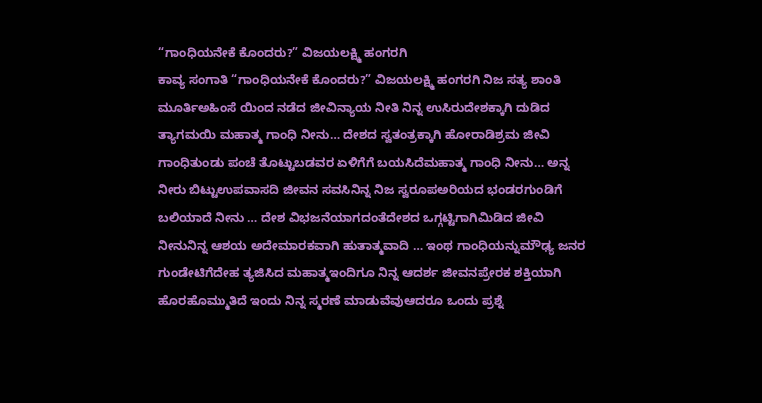“ಗಾಂಧಿಯನೇಕೆ ಕೊಂದರು?” ವಿಜಯಲಕ್ಷ್ಮಿ ಹಂಗರಗಿ
ಕಾವ್ಯ ಸಂಗಾತಿ “ಗಾಂಧಿಯನೇಕೆ ಕೊಂದರು?” ವಿಜಯಲಕ್ಷ್ಮಿ ಹಂಗರಗಿ ನಿಜ ಸತ್ಯ ಶಾಂತಿ ಮೂರ್ತಿಅಹಿಂಸೆ ಯಿಂದ ನಡೆದ ಜೀವಿನ್ಯಾಯ ನೀತಿ ನಿನ್ನ ಉಸಿರುದೇಶಕ್ಕಾಗಿ ದುಡಿದ ತ್ಯಾಗಮಯಿ ಮಹಾತ್ಮ ಗಾಂಧಿ ನೀನು… ದೇಶದ ಸ್ವತಂತ್ರಕ್ಕಾಗಿ ಹೋರಾಡಿಶ್ರಮ ಜೀವಿ ಗಾಂಧಿತುಂಡು ಪಂಚೆ ತೊಟ್ಟುಬಡವರ ಏಳಿಗೆಗೆ ಬಯಸಿದೆಮಹಾತ್ಮ ಗಾಂಧಿ ನೀನು… ಅನ್ನ ನೀರು ಬಿಟ್ಟುಉಪವಾಸದಿ ಜೀವನ ಸವಸಿನಿನ್ನ ನಿಜ ಸ್ವರೂಪಅರಿಯದ ಭಂಡರಗುಂಡಿಗೆ ಬಲಿಯಾದೆ ನೀನು … ದೇಶ ವಿಭಜನೆಯಾಗದಂತೆದೇಶದ ಒಗ್ಗಟ್ಟಿಗಾಗಿಮಿಡಿದ ಜೀವಿ ನೀನುನಿನ್ನ ಆಶಯ ಅದೇಮಾರಕವಾಗಿ ಹುತಾತ್ಮವಾದಿ … ಇಂಥ ಗಾಂಧಿಯನ್ನುಮೌಢ್ಯ ಜನರ ಗುಂಡೇಟಿಗೆದೇಹ ತ್ಯಜಿಸಿದ ಮಹಾತ್ಮಇಂದಿಗೂ ನಿನ್ನ ಆದರ್ಶ ಜೀವನಪ್ರೇರಕ ಶಕ್ತಿಯಾಗಿ ಹೊರಹೊಮ್ಮುತಿದೆ ಇಂದು ನಿನ್ನ ಸ್ಮರಣೆ ಮಾಡುವೆವುಆದರೂ ಒಂದು ಪ್ರಶ್ನೆ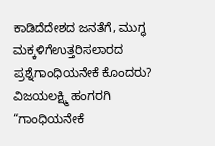ಕಾಡಿದೆದೇಶದ ಜನತೆಗೆ, ಮುಗ್ಧ ಮಕ್ಕಳಿಗೆಉತ್ತರಿಸಲಾರದ ಪ್ರಶ್ನೆಗಾಂಧಿಯನೇಕೆ ಕೊಂದರು? ವಿಜಯಲಕ್ಷ್ಮಿ ಹಂಗರಗಿ
“ಗಾಂಧಿಯನೇಕೆ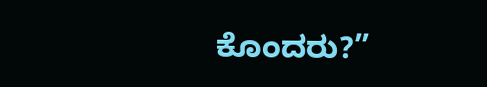ಕೊಂದರು?”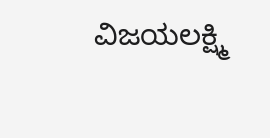ವಿಜಯಲಕ್ಷ್ಮಿ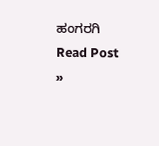ಹಂಗರಗಿ Read Post »